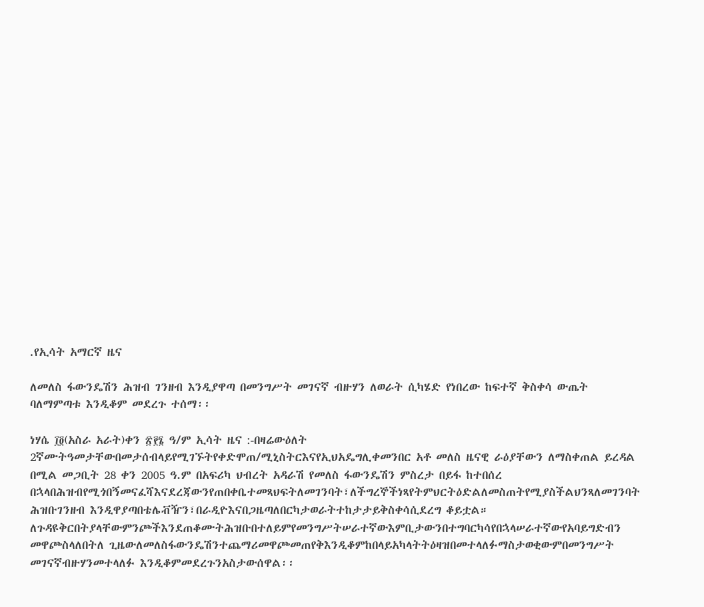.የኢሳት አማርኛ ዜና

ለመለስ ፋውንዴሽን ሕዝብ ገንዘብ እንዲያዋጣ በመንግሥት መገናኛ ብዙሃን ለወራት ሲካሄድ የነበረው ከፍተኛ ቅስቀሳ ውጤት ባለማምጣቱ እንዲቆም መደረጉ ተሰማ፡፡

ነሃሴ ፲፬(አስራ አራት)ቀን ፳፻፮ ዓ/ም ኢሳት ዜና :-በዛሬውዕለት 2ኛሙትዓመታቸውበመታሰብላይየሚገኙትየቀድሞጠ/ሚኒስትርእናየኢህአዴግሊቀመንበር አቶ መለስ ዜናዊ ራዕያቸውን ለማስቀጠል ይረዳል በሚል መጋቢት 28 ቀን 2005 ዓ.ም በአፍሪካ ህብረት አዳራሽ የመለስ ፋውንዴሽን ምስረታ በይፋ ከተበሰረ በኋላበሕዝብየሚጎበኝመናፈሻእናደረጃውንየጠበቀቤተመጻህፍትለመገንባት፣ለችግረኞችነጻየትምህርትዕድልለመስጠትየሚያስችልህንጻለመገንባት ሕዝቡገንዘብ እንዲዋያጣበቴሌቭዥን፣በራዲዮእናበጋዜጣለበርካታወራትተከታታይቅስቀሳሲደረግ ቆይቷል። ለጉዳዩቅርበትያላቸውምንጮችእንደጠቆሙትሕዝቡበተለይምየመንግሥትሠራተኛውእምቢታውንበተግባርካሳየበኋላሠራተኛውየአባይግድብን መዋጮስላለበትለ ጊዜውለመለስፋውንዴሽንተጨማሪመዋጮመጠየቅእንዲቆምከበላይአካላትትዕዛዝበመተላለፉማስታወቂውምበመንግሥት መገናኛብዙሃንመተላለፉ እንዲቆምመደረጉንአስታውሰዋል፡፡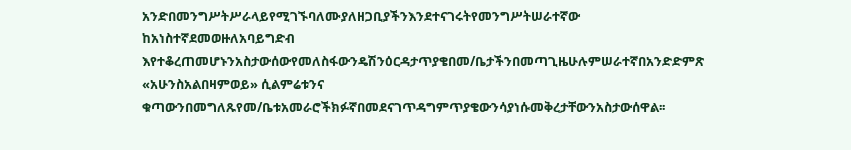አንድበመንግሥትሥራላይየሚገኙባለሙያለዘጋቢያችንእንደተናገሩትየመንግሥትሠራተኛው ከአነስተኛደመወዙለአባይግድብ እየተቆረጠመሆኑንአስታውሰውየመለስፋውንዴሽንዕርዳታጥያቄበመ/ቤታችንበመጣጊዜሁሉምሠራተኛበአንድድምጽ «አሁንስአልበዛምወይ» ሲልምሬቱንና ቁጣውንበመግለጹየመ/ቤቱአመራሮችክፉኛበመደናገጥዳግምጥያቄውንሳያነሱመቅረታቸውንአስታውሰዋል፡፡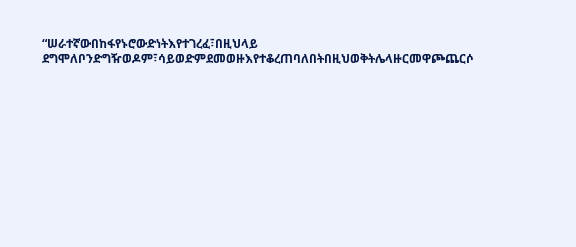“ሠራተኛውበከፋየኑሮውድነትእየተገረፈ፣በዚህላይ ደግሞለቦንድግዥወዶም፣ሳይወድምደመወዙእየተቆረጠባለበትበዚህወቅትሌላዙርመዋጮጨርሶ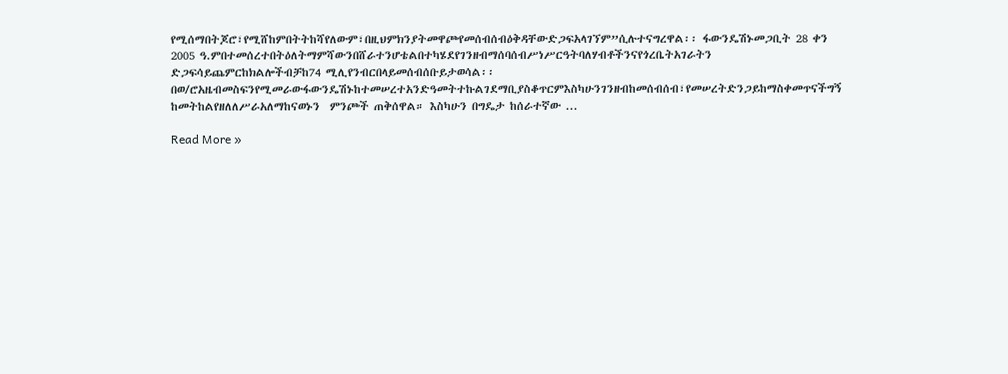የሚሰማበትጆሮ፣የሚሸከምበትትከሻየለውም፣በዚህምክንያትመዋጮየመሰብሰብዕቅዳቸውድጋፍአላገኘም”ሲሉተናግረዋል፡፡ ፋውንዴሽኑመጋቢት 28 ቀን 2005 ዓ.ምበተመሰረተበትዕለትማምሻውንበሸራተንሆቴልበተካሄደየገንዘብማሰባሰብሥነሥርዓትባለሃብቶችንናየጎረቤትአገራትን ድጋፍሳይጨምርከክልሎችብቻከ74 ሚሊየንብርበላይመሰብሰቡይታወሳል፡፡ በወ/ሮአዜብመስፍንየሚመራውፋውንዴሽኑከተመሠረተአንድዓመትተኩልገደማቢያስቆጥርምእስካሁንገንዘብከመሰብሰብ፣የመሠረትድንጋይከማስቀመጥናችግኝ ከመትከልየዘለለሥራአለማከናወኑን  ምንጮች ጠቅሰዋል። እስካሁን በግዴታ ከሰራተኛው ...

Read More »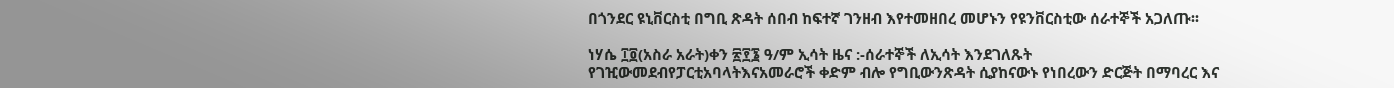በጎንደር ዩኒቨርስቲ በግቢ ጽዳት ሰበብ ከፍተኛ ገንዘብ እየተመዘበረ መሆኑን የዩንቨርስቲው ሰራተኞች አጋለጡ፡፡

ነሃሴ ፲፬(አስራ አራት)ቀን ፳፻፮ ዓ/ም ኢሳት ዜና :-ሰራተኞች ለኢሳት እንደገለጹት  የገዢውመደብየፓርቲአባላትእናአመራሮች ቀድም ብሎ የግቢውንጽዳት ሲያከናውኑ የነበረውን ድርጅት በማባረር እና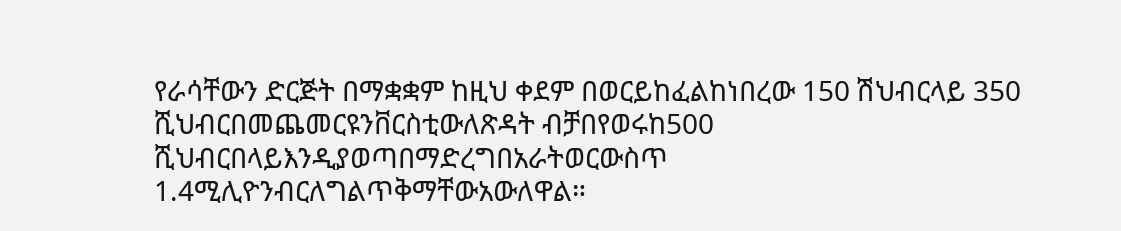የራሳቸውን ድርጅት በማቋቋም ከዚህ ቀደም በወርይከፈልከነበረው 150 ሽህብርላይ 350 ሺህብርበመጨመርዩንቨርስቲውለጽዳት ብቻበየወሩከ500 ሺህብርበላይእንዲያወጣበማድረግበአራትወርውስጥ 1.4ሚሊዮንብርለግልጥቅማቸውአውለዋል።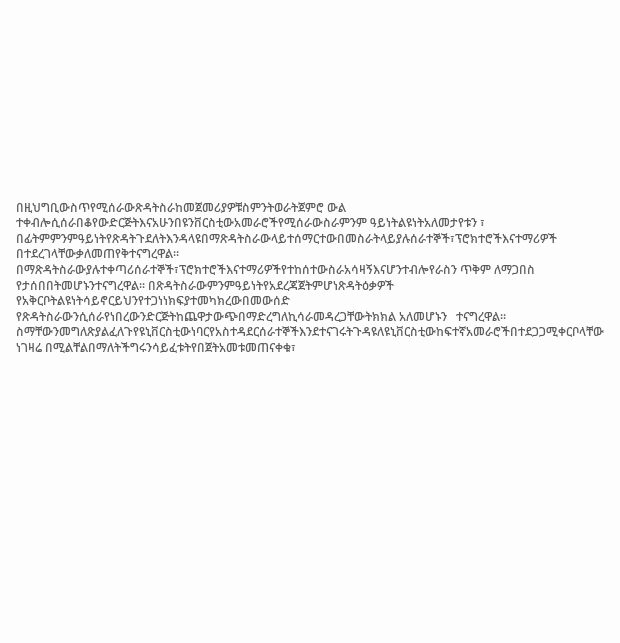በዚህግቢውስጥየሚሰራውጽዳትስራከመጀመሪያዎቹስምንትወራትጀምሮ ውል ተቀብሎሲሰራበቆየውድርጅትእናአሁንበዩንቨርስቲውአመራሮችየሚሰራውስራምንም ዓይነትልዩነትአለመታየቱን ፣ በፊትምምንምዓይነትየጽዳትጉደለትእንዳላዩበማጽዳትስራውላይተሰማርተውበመስራትላይያሉሰራተኞች፣ፕሮክተሮችእናተማሪዎች በተደረገላቸውቃለመጠየቅተናግረዋል፡፡ በማጽዳትስራውያሉተቀጣሪሰራተኞች፣ፕሮክተሮችእናተማሪዎችየተከሰተውስራአሳዛኝእናሆንተብሎየራስን ጥቅም ለማጋበስ የታሰበበትመሆኑንተናግረዋል፡፡ በጽዳትስራውምንምዓይነትየአደረጃጀትምሆነጽዳትዕቃዎች  የአቅርቦትልዩነትሳይኖርይህንየተጋነነክፍያተመካክረውበመውሰድ የጽዳትስራውንሲሰራየነበረውንድርጅትከጨዋታውጭበማድረግለኪሳራመዳረጋቸውትክክል አለመሆኑን   ተናግረዋል፡፡ ስማቸውንመግለጽያልፈለጉየዩኒቨርስቲውነባርየአስተዳደርሰራተኞችእንደተናገሩትጉዳዩለዩኒቨርስቲውከፍተኛአመራሮችበተደጋጋሚቀርቦላቸው  ነገዛሬ በሚልቸልበማለትችግሩንሳይፈቱትየበጀትአመቱመጠናቀቁ፣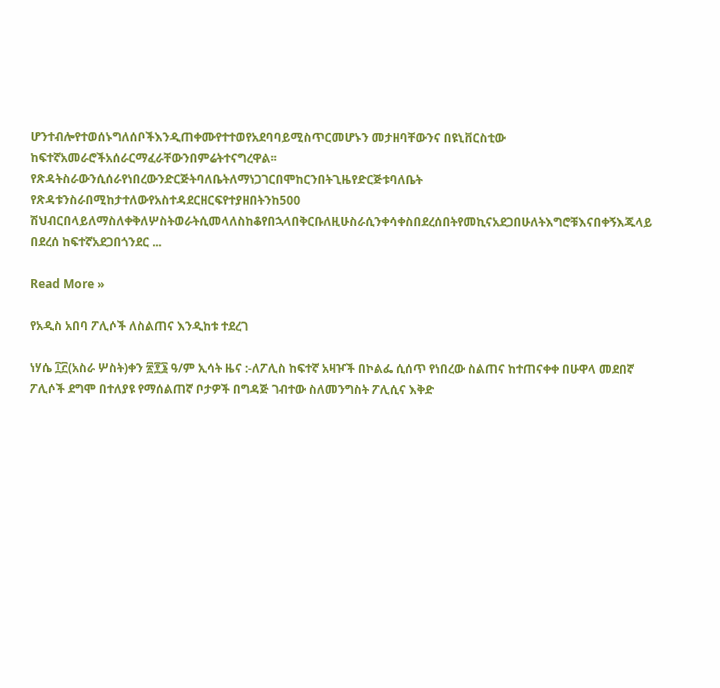ሆንተብሎየተወሰኑግለሰቦችእንዲጠቀሙየተተወየአደባባይሚስጥርመሆኑን መታዘባቸውንና በዩኒቨርስቲው ከፍተኛአመራሮችአሰራርማፈራቸውንበምሬትተናግረዋል፡፡ የጽዳትስራውንሲሰራየነበረውንድርጅትባለቤትለማነጋገርበሞከርንበትጊዜየድርጅቱባለቤት   የጽዳቱንስራበሚከታተለውየአስተዳደርዘርፍየተያዘበትንከ500 ሽህብርበላይለማስለቀቅለሦስትወራትሲመላለስከቆየበኋላበቅርቡለዚሁስራሲንቀሳቀስበደረሰበትየመኪናአደጋበሁለትእግሮቹእናበቀኝእጁላይ በደረሰ ከፍተኛአደጋበጎንደር ...

Read More »

የአዲስ አበባ ፖሊሶች ለስልጠና እንዲከቱ ተደረገ

ነሃሴ ፲፫(አስራ ሦስት)ቀን ፳፻፮ ዓ/ም ኢሳት ዜና :-ለፖሊስ ከፍተኛ አዛዦች በኮልፌ ሲሰጥ የነበረው ስልጠና ከተጠናቀቀ በሁዋላ መደበኛ ፖሊሶች ደግሞ በተለያዩ የማሰልጠኛ ቦታዎች በግዳጅ ገብተው ስለመንግስት ፖሊሲና እቅድ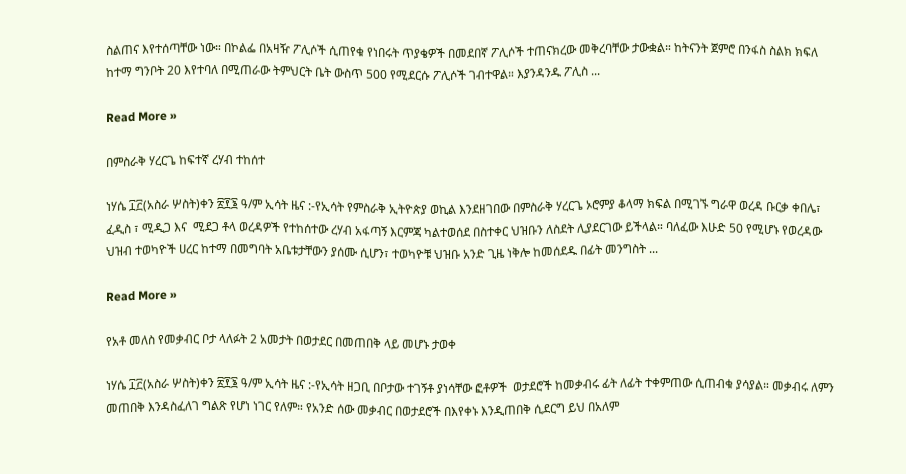ስልጠና እየተሰጣቸው ነው። በኮልፌ በአዛዥ ፖሊሶች ሲጠየቁ የነበሩት ጥያቄዎች በመደበኛ ፖሊሶች ተጠናክረው መቅረባቸው ታውቋል። ከትናንት ጀምሮ በንፋስ ስልክ ክፍለ ከተማ ግንቦት 20 እየተባለ በሚጠራው ትምህርት ቤት ውስጥ 500 የሚደርሱ ፖሊሶች ገብተዋል። እያንዳንዱ ፖሊስ ...

Read More »

በምስራቅ ሃረርጌ ከፍተኛ ረሃብ ተከሰተ

ነሃሴ ፲፫(አስራ ሦስት)ቀን ፳፻፮ ዓ/ም ኢሳት ዜና :-የኢሳት የምስራቅ ኢትዮጵያ ወኪል እንደዘገበው በምስራቅ ሃረርጌ ኦሮምያ ቆላማ ክፍል በሚገኙ ግራዋ ወረዳ ቡርቃ ቀበሌ፣ ፈዲስ ፣ ሚዲጋ እና  ሚደጋ ቶላ ወረዳዎች የተከሰተው ረሃብ አፋጣኝ እርምጃ ካልተወሰደ በስተቀር ህዝቡን ለስደት ሊያደርገው ይችላል። ባለፈው እሁድ 50 የሚሆኑ የወረዳው ህዝብ ተወካዮች ሀረር ከተማ በመግባት አቤቱታቸውን ያሰሙ ሲሆን፣ ተወካዮቹ ህዝቡ አንድ ጊዜ ነቅሎ ከመሰደዱ በፊት መንግስት ...

Read More »

የአቶ መለስ የመቃብር ቦታ ላለፉት 2 አመታት በወታደር በመጠበቅ ላይ መሆኑ ታወቀ

ነሃሴ ፲፫(አስራ ሦስት)ቀን ፳፻፮ ዓ/ም ኢሳት ዜና :-የኢሳት ዘጋቢ በቦታው ተገኝቶ ያነሳቸው ፎቶዎች  ወታደሮች ከመቃብሩ ፊት ለፊት ተቀምጠው ሲጠብቁ ያሳያል። መቃብሩ ለምን መጠበቅ እንዳስፈለገ ግልጽ የሆነ ነገር የለም። የአንድ ሰው መቃብር በወታደሮች በእየቀኑ እንዲጠበቅ ሲደርግ ይህ በአለም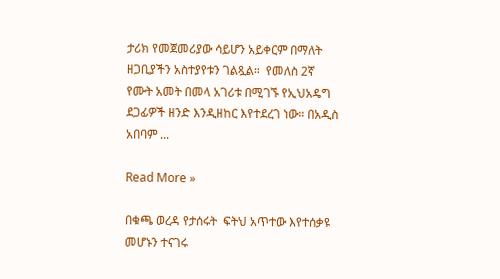ታሪክ የመጀመሪያው ሳይሆን አይቀርም በማለት ዘጋቢያችን አስተያየቱን ገልጿል።  የመለስ 2ኛ የሙት አመት በመላ አገሪቱ በሚገኙ የኢህአዴግ ደጋፊዎች ዘንድ እንዲዘከር እየተደረገ ነው። በአዲስ አበባም ...

Read More »

በቁጫ ወረዳ የታሰሩት  ፍትህ አጥተው እየተሰቃዩ መሆኑን ተናገሩ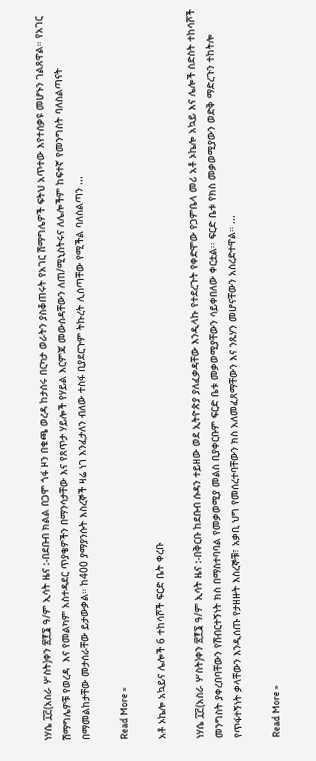ነሃሴ ፲፫(አስራ ሦስት)ቀን ፳፻፮ ዓ/ም ኢሳት ዜና :-በደቡብ ክልል በጋሞ ጎፋ ዞን በቁጫ ወረዳ ከታሰሩ በርካታ ወራትን ያስቆጠሩት የአገር ሽማግሌዎች ፍትህ አጥተው እየተሰቃዩ መሆኑን ገልጸዋል። የአገር ሽማግሌዎቹ የወረዳ  እና የመልካም አስተዳደር ጥያቄዎችን በማንሳታቸው እና የጸጥታ ሃይሎች የሃይል እርምጃ መውሰዳቸውን ለጠ/ሚኒስትሩና ለሌሎችም ከፍተኛ የመንግስት ባለስልጣናት በማመልከታቸው መታሰራቸው ይታውቃል። ከ400 ያማያንሱት እስረኞች ዛሬ ነገ እንፈታለን ብለው ተስፋ ቢያደርጉም ትኩረት ሊሰጣቸው የሚችል ባለስልጣን ...

Read More »

አቶ ኦኬሎ አኳይና ሌሎች 6 ተከሳሾች ፍርድ ቤት ቀረቡ

ነሃሴ ፲፫(አስራ ሦስት)ቀን ፳፻፮ ዓ/ም ኢሳት ዜና :-በቅርቡ ከደቡብ ሱዳን ተይዘው ወደ ኢትዮጵያ ያለፈቃዳቸው እንዲላኩ የተደረጉት የቀድሞው የጋምቤላ መሪ አቶ ኦኬሎ አኳይ እና ሌሎች ስድስት ተከሳሾች መንግስት ያቀረበባቸውን የሽብርተኝነት ክስ በማስተባባል የመቃወሚያ መልስ ቢያቀርቡም ፍርድ ቤቱ መቃወሚያቸውን ሳይቀበለው ቀርቷል፡፡ ፍርድ ቤቱ የክስ መቃወሚያውን ወድቅ ማድረጉን ተከትሎ የጥፋተኝነት ቃላቸውን እንዲሰጡ የታዘዙት እስረኞቹ፣ አቃቢ ህግ የመሰረተባቸውን ክስ አለመፈጸማቸውን እና ንጹሃን መሆናቸውን አስረድተዋል። ...

Read More »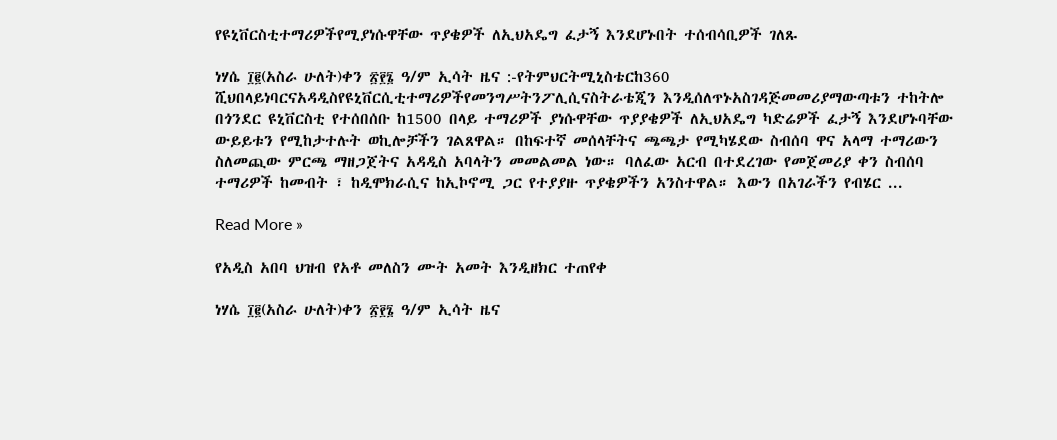የዩኒቨርስቲተማሪዎችየሚያነሱዋቸው ጥያቄዎች ለኢህአዴግ ፈታኝ እንደሆኑበት ተሰብሳቢዎች ገለጹ

ነሃሴ ፲፪(አስራ ሁለት)ቀን ፳፻፮ ዓ/ም ኢሳት ዜና :-የትምህርትሚኒስቴርከ360 ሺህበላይነባርናአዳዲስየዩኒቨርሲቲተማሪዎችየመንግሥትንፖሊሲናስትራቴጂን እንዲሰለጥኑአስገዳጅመመሪያማውጣቱን ተከትሎ በጎንደር ዩኒቨርስቲ የተሰበሰቡ ከ1500 በላይ ተማሪዎች ያነሱዋቸው ጥያያቄዎች ለኢህአዴግ ካድሬዎች ፈታኝ እንደሆኑባቸው ውይይቱን የሚከታተሉት ወኪሎቻችን ገልጸዋል። በከፍተኛ መሰላቸትና ጫጫታ የሚካሄደው ስብሰባ ዋና አላማ ተማሪውን ስለመጪው ምርጫ ማዘጋጀትና አዳዲስ አባላትን መመልመል ነው። ባለፈው አርብ በተደረገው የመጀመሪያ ቀን ስብሰባ ተማሪዎች ከመብት ፣ ከዲሞክራሲና ከኢኮኖሚ ጋር የተያያዙ ጥያቄዎችን አንስተዋል። እውን በአገራችን የብሄር ...

Read More »

የአዲስ አበባ ህዝብ የአቶ መለስን ሙት አመት እንዲዘክር ተጠየቀ

ነሃሴ ፲፪(አስራ ሁለት)ቀን ፳፻፮ ዓ/ም ኢሳት ዜና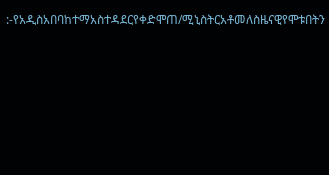:-የአዲስአበባከተማአስተዳደርየቀድሞጠ/ሚኒስትርአቶመለስዜናዊየሞቱበትን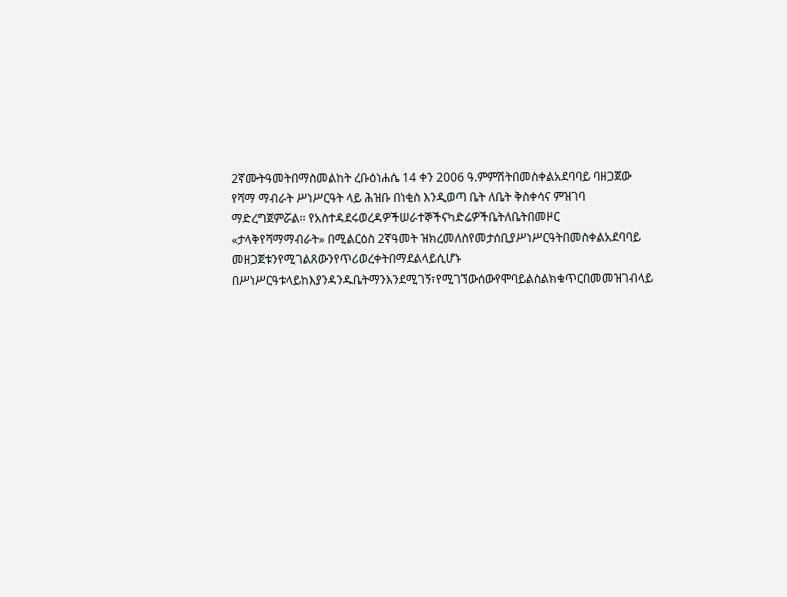2ኛሙትዓመትበማስመልከት ረቡዕነሐሴ 14 ቀን 2006 ዓ.ምምሽትበመስቀልአደባባይ ባዘጋጀው የሻማ ማብራት ሥነሥርዓት ላይ ሕዝቡ በነቂስ እንዲወጣ ቤት ለቤት ቅስቀሳና ምዝገባ  ማድረግጀምሯል፡፡ የአስተዳደሩወረዳዎችሠራተኞችናካድሬዎችቤትለቤትበመዞር «ታላቅየሻማማብራት» በሚልርዕስ 2ኛዓመት ዝክረመለስየመታሰቢያሥነሥርዓትበመስቀልአደባባይ  መዘጋጀቱንየሚገልጸውንየጥሪወረቀትበማደልላይሲሆኑ በሥነሥርዓቱላይከእያንዳንዱቤትማንእንደሚገኝ፣የሚገኘውሰውየሞባይልስልክቁጥርበመመዝገብላይ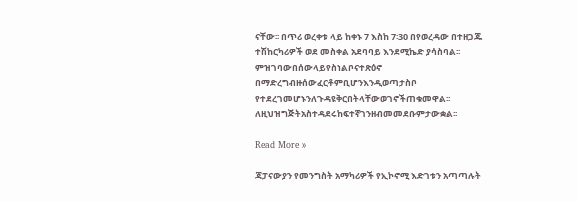ናቸው፡፡ በጥሪ ወረቀቱ ላይ ከቀኑ 7 እስከ 7፡30 በየወረዳው በተዘጋጁ ተሽከርካሪዎች ወደ መስቀል አደባባይ እንደሚኬድ ያሳስባል፡፡ምዝገባውበሰውላይየስነልቦናተጽዕኖ በማድረግብዙሰውፈርቶምቢሆንእንዲወጣታስቦ የተደረገመሆኑንለጉዳዩቅርበትላቸውወገኖችጠቁመዋል፡፡ ለዚህዝግጅትአስተዳደሩከፍተኛገንዘብመመደቡምታውቋል፡፡

Read More »

ጃፓናውያን የመንግስት አማካሪዎች የኢኮኖሚ እድገቱን አጣጣሉት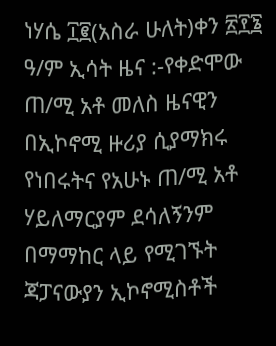ነሃሴ ፲፪(አስራ ሁለት)ቀን ፳፻፮ ዓ/ም ኢሳት ዜና :-የቀድሞው ጠ/ሚ አቶ መለስ ዜናዊን በኢኮኖሚ ዙሪያ ሲያማክሩ የነበሩትና የአሁኑ ጠ/ሚ አቶ ሃይለማርያም ደሳለኝንም በማማከር ላይ የሚገኙት ጃፓናውያን ኢኮኖሚስቶች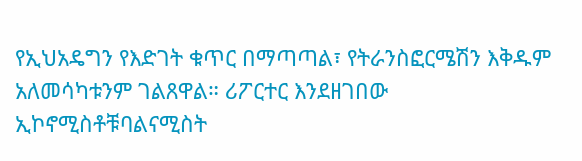የኢህአዴግን የእድገት ቁጥር በማጣጣል፣ የትራንስፎርሜሽን እቅዱም አለመሳካቱንም ገልጸዋል። ሪፖርተር እንደዘገበው ኢኮኖሚስቶቹባልናሚስት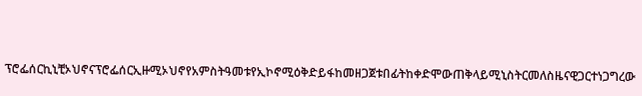ፕሮፌሰርኪኒቺኦህኖናፕሮፌሰርኢዙሚኦህኖየአምስትዓመቱየኢኮኖሚዕቅድይፋከመዘጋጀቱበፊትከቀድሞውጠቅላይሚኒስትርመለስዜናዊጋርተነጋግረው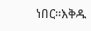ነበር፡፡እቅዱ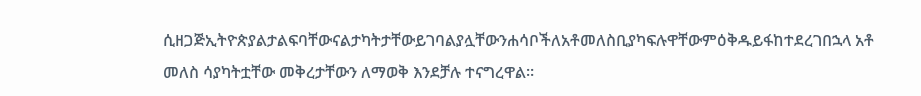ሲዘጋጅኢትዮጵያልታልፍባቸውናልታካትታቸውይገባልያሏቸውንሐሳቦችለአቶመለስቢያካፍሉዋቸውምዕቅዱይፋከተደረገበኋላ አቶ መለስ ሳያካትቷቸው መቅረታቸውን ለማወቅ እንደቻሉ ተናግረዋል።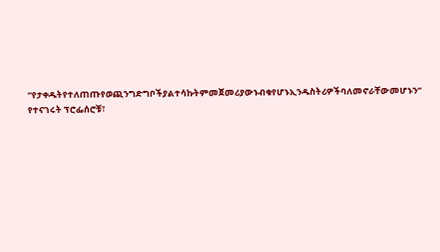“የታቀዱትየተለጠጡየወጪንግድግቦችያልተሳኩትምመጀመሪያውኑብቁየሆኑኢንዱስትሪዎችባለመኖራቸውመሆኑን” የተናገሩት ፕሮፌሰሮቹ፣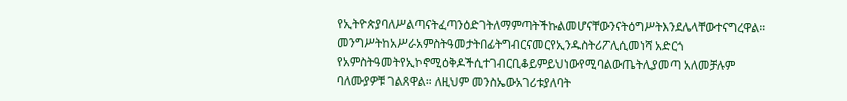የኢትዮጵያባለሥልጣናትፈጣንዕድገትለማምጣትችኩልመሆናቸውንናትዕግሥትእንደሌላቸውተናግረዋል። መንግሥትከአሥራአምስትዓመታትበፊትግብርናመርየኢንዱስትሪፖሊሲመነሻ አድርጎ የአምስትዓመትየኢኮኖሚዕቅዶችሲተገብርቢቆይምይህነውየሚባልውጤትሊያመጣ አለመቻሉም ባለሙያዎቹ ገልጸዋል። ለዚህም መንስኤውአገሪቱያለባት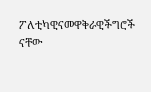ፖለቲካዊናመዋቅራዊችግሮች ናቸው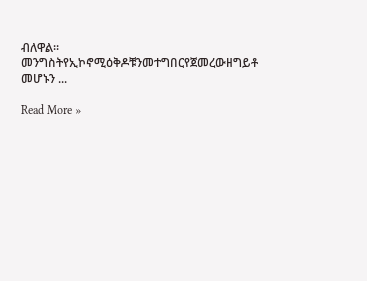ብለዋል፡፡መንግስትየኢኮኖሚዕቅዶቹንመተግበርየጀመረውዘግይቶ መሆኑን ...

Read More »